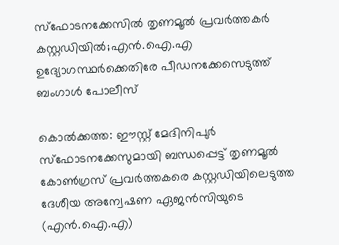സ്‌ഫോടനക്കേസിൽ തൃണമൂൽ പ്രവർത്തകർ കസ്റ്റഡിയിൽ;എന്‍.ഐ.എ ഉദ്യോഗസ്ഥർക്കെതിരേ പീഡനക്കേസെടുത്ത് ബംഗാൾ പോലീസ്

കൊല്‍ക്കത്ത: ഈസ്റ്റ് മേദിനിപുര്‍ സ്‌ഫോടനക്കേസുമായി ബന്ധപ്പെട്ട് തൃണമൂൽ കോൺഗ്രസ് പ്രവര്‍ത്തകരെ കസ്റ്റഡിയിലെടുത്ത ദേശീയ അന്വേഷണ ഏജന്‍സിയുടെ (എന്‍.ഐ.എ)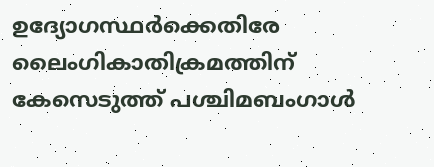ഉദ്യോഗസ്ഥര്‍ക്കെതിരേ ലൈംഗികാതിക്രമത്തിന് കേസെടുത്ത് പശ്ചിമബംഗാള്‍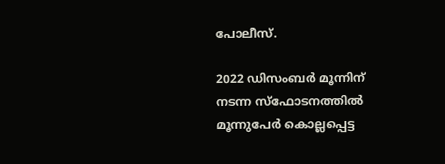പോലീസ്.

2022 ഡിസംബര്‍ മൂന്നിന് നടന്ന സ്‌ഫോടനത്തില്‍ മൂന്നുപേര്‍ കൊല്ലപ്പെട്ട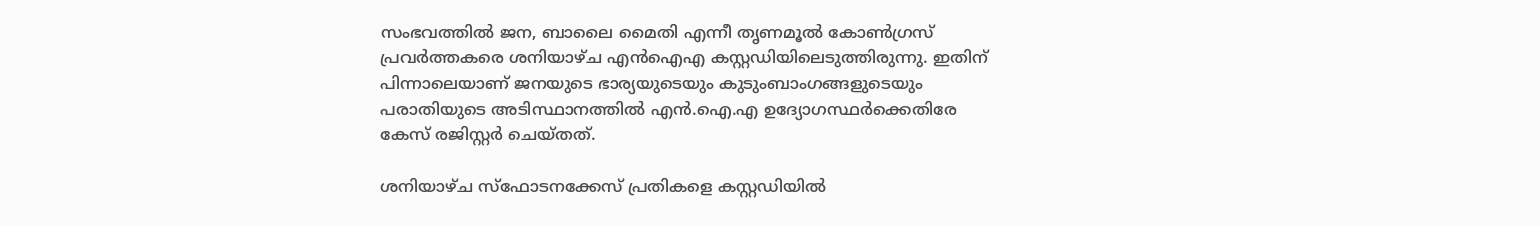സംഭവത്തിൽ ജന, ബാലൈ മൈതി എന്നീ തൃണമൂൽ കോൺഗ്രസ് പ്രവർത്തകരെ ശനിയാഴ്ച എൻഐഎ കസ്റ്റഡിയിലെടുത്തിരുന്നു. ഇതിന് പിന്നാലെയാണ് ജനയുടെ ഭാര്യയുടെയും കുടുംബാംഗങ്ങളുടെയും പരാതിയുടെ അടിസ്ഥാനത്തില്‍ എന്‍.ഐ.എ ഉദ്യോഗസ്ഥര്‍ക്കെതിരേ കേസ് രജിസ്റ്റര്‍ ചെയ്തത്.

ശനിയാഴ്ച സ്‌ഫോടനക്കേസ് പ്രതികളെ കസ്റ്റഡിയില്‍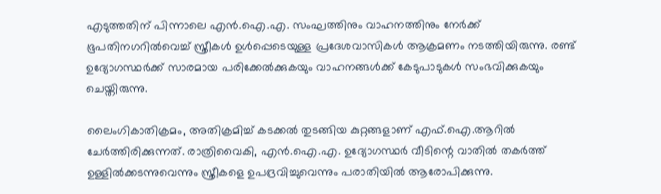എടുത്തതിന് പിന്നാലെ എന്‍.ഐ.എ. സംഘത്തിനും വാഹനത്തിനും നേര്‍ക്ക് ഭൂപതിനഗറില്‍വെച്ച് സ്ത്രീകള്‍ ഉള്‍പ്പെടെയുള്ള പ്രദേശവാസികള്‍ ആക്രമണം നടത്തിയിരുന്നു. രണ്ട് ഉദ്യോഗസ്ഥര്‍ക്ക് സാരമായ പരിക്കേല്‍ക്കുകയും വാഹനങ്ങള്‍ക്ക് കേടുപാടുകള്‍ സംഭവിക്കുകയും ചെയ്തിരുന്നു.

ലൈംഗികാതിക്രമം, അതിക്രമിച്ച് കടക്കല്‍ തുടങ്ങിയ കുറ്റങ്ങളാണ് എഫ്.ഐ.ആറില്‍ ചേര്‍ത്തിരിക്കുന്നത്. രാത്രിവൈകി, എന്‍.ഐ.എ. ഉദ്യോഗസ്ഥര്‍ വീടിന്റെ വാതില്‍ തകര്‍ത്ത് ഉള്ളില്‍ക്കടന്നുവെന്നും സ്ത്രീകളെ ഉപദ്രവിച്ചുവെന്നും പരാതിയില്‍ ആരോപിക്കുന്നു.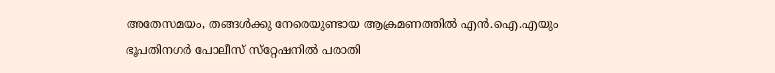അതേസമയം, തങ്ങള്‍ക്കു നേരെയുണ്ടായ ആക്രമണത്തില്‍ എന്‍.ഐ.എയും ഭൂപതിനഗര്‍ പോലീസ് സ്‌റ്റേഷനില്‍ പരാതി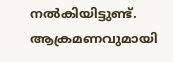നല്‍കിയിട്ടുണ്ട്. ആക്രമണവുമായി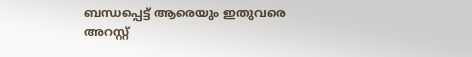ബന്ധപ്പെട്ട് ആരെയും ഇതുവരെ അറസ്റ്റ്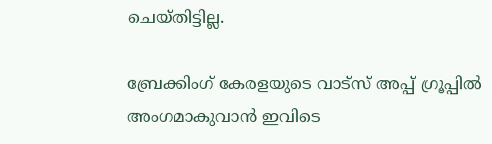ചെയ്തിട്ടില്ല.

ബ്രേക്കിംഗ് കേരളയുടെ വാട്സ് അപ്പ് ഗ്രൂപ്പിൽ അംഗമാകുവാൻ ഇവിടെ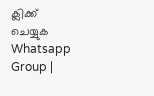ക്ലിക്ക് ചെയ്യുക Whatsapp Group |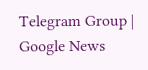Telegram Group | Google News